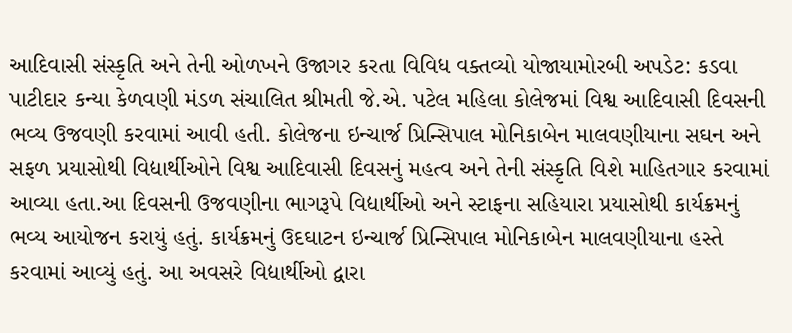આદિવાસી સંસ્કૃતિ અને તેની ઓળખને ઉજાગર કરતા વિવિધ વક્તવ્યો યોજાયામોરબી અપડેટ: કડવા પાટીદાર કન્યા કેળવણી મંડળ સંચાલિત શ્રીમતી જે.એ. પટેલ મહિલા કોલેજમાં વિશ્વ આદિવાસી દિવસની ભવ્ય ઉજવણી કરવામાં આવી હતી. કોલેજના ઇન્ચાર્જ પ્રિન્સિપાલ મોનિકાબેન માલવણીયાના સઘન અને સફળ પ્રયાસોથી વિદ્યાર્થીઓને વિશ્વ આદિવાસી દિવસનું મહત્વ અને તેની સંસ્કૃતિ વિશે માહિતગાર કરવામાં આવ્યા હતા.આ દિવસની ઉજવણીના ભાગરૂપે વિદ્યાર્થીઓ અને સ્ટાફના સહિયારા પ્રયાસોથી કાર્યક્રમનું ભવ્ય આયોજન કરાયું હતું. કાર્યક્રમનું ઉદઘાટન ઇન્ચાર્જ પ્રિન્સિપાલ મોનિકાબેન માલવણીયાના હસ્તે કરવામાં આવ્યું હતું. આ અવસરે વિદ્યાર્થીઓ દ્વારા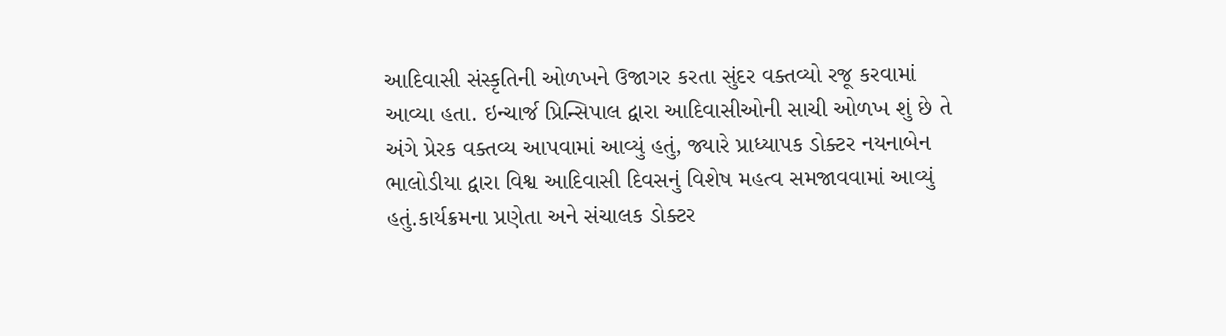આદિવાસી સંસ્કૃતિની ઓળખને ઉજાગર કરતા સુંદર વક્તવ્યો રજૂ કરવામાં આવ્યા હતા. ઇન્ચાર્જ પ્રિન્સિપાલ દ્વારા આદિવાસીઓની સાચી ઓળખ શું છે તે અંગે પ્રેરક વક્તવ્ય આપવામાં આવ્યું હતું, જ્યારે પ્રાધ્યાપક ડોક્ટર નયનાબેન ભાલોડીયા દ્વારા વિશ્વ આદિવાસી દિવસનું વિશેષ મહત્વ સમજાવવામાં આવ્યું હતું.કાર્યક્રમના પ્રણેતા અને સંચાલક ડોક્ટર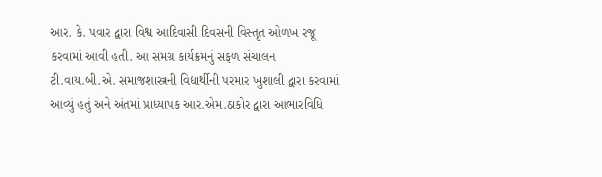આર. કે. પવાર દ્વારા વિશ્વ આદિવાસી દિવસની વિસ્તૃત ઓળખ રજૂ કરવામાં આવી હતી. આ સમગ્ર કાર્યક્રમનું સફળ સંચાલન ટી.વાય.બી.એ. સમાજશાસ્ત્રની વિદ્યાર્થીની પરમાર ખુશાલી દ્વારા કરવામાં આવ્યું હતું અને અંતમાં પ્રાધ્યાપક આર.એમ.ઠાકોર દ્વારા આભારવિધિ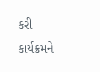કરી કાર્યક્રમને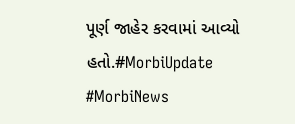પૂર્ણ જાહેર કરવામાં આવ્યો હતો.#MorbiUpdate #MorbiNews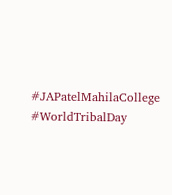#JAPatelMahilaCollege #WorldTribalDay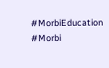#MorbiEducation #Morbi